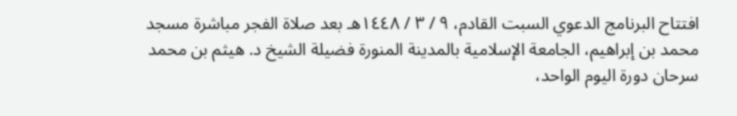افتتاح البرنامج الدعوي السبت القادم، ٩ / ٣ / ١٤٤٨هـ بعد صلاة الفجر مباشرة مسجد محمد بن إبراهيم، الجامعة الإسلامية بالمدينة المنورة فضيلة الشيخ د. هيثم بن محمد سرحان دورة اليوم الواحد،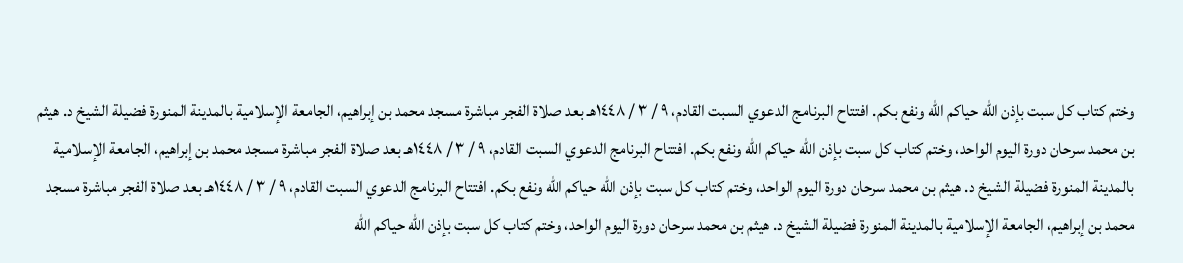وختم كتاب كل سبت بإذن الله حياكم الله ونفع بكم. افتتاح البرنامج الدعوي السبت القادم، ٩ / ٣ / ١٤٤٨هـ بعد صلاة الفجر مباشرة مسجد محمد بن إبراهيم، الجامعة الإسلامية بالمدينة المنورة فضيلة الشيخ د. هيثم بن محمد سرحان دورة اليوم الواحد، وختم كتاب كل سبت بإذن الله حياكم الله ونفع بكم. افتتاح البرنامج الدعوي السبت القادم، ٩ / ٣ / ١٤٤٨هـ بعد صلاة الفجر مباشرة مسجد محمد بن إبراهيم، الجامعة الإسلامية بالمدينة المنورة فضيلة الشيخ د. هيثم بن محمد سرحان دورة اليوم الواحد، وختم كتاب كل سبت بإذن الله حياكم الله ونفع بكم. افتتاح البرنامج الدعوي السبت القادم، ٩ / ٣ / ١٤٤٨هـ بعد صلاة الفجر مباشرة مسجد محمد بن إبراهيم، الجامعة الإسلامية بالمدينة المنورة فضيلة الشيخ د. هيثم بن محمد سرحان دورة اليوم الواحد، وختم كتاب كل سبت بإذن الله حياكم الله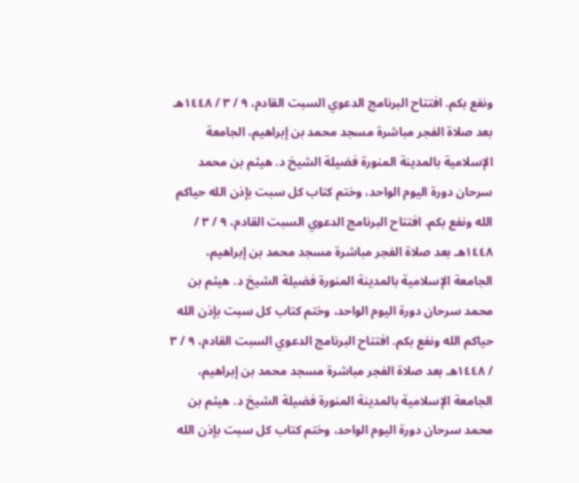ونفع بكم. افتتاح البرنامج الدعوي السبت القادم، ٩ / ٣ / ١٤٤٨هـ بعد صلاة الفجر مباشرة مسجد محمد بن إبراهيم، الجامعة الإسلامية بالمدينة المنورة فضيلة الشيخ د. هيثم بن محمد سرحان دورة اليوم الواحد، وختم كتاب كل سبت بإذن الله حياكم الله ونفع بكم. افتتاح البرنامج الدعوي السبت القادم، ٩ / ٣ / ١٤٤٨هـ بعد صلاة الفجر مباشرة مسجد محمد بن إبراهيم، الجامعة الإسلامية بالمدينة المنورة فضيلة الشيخ د. هيثم بن محمد سرحان دورة اليوم الواحد، وختم كتاب كل سبت بإذن الله حياكم الله ونفع بكم. افتتاح البرنامج الدعوي السبت القادم، ٩ / ٣ / ١٤٤٨هـ بعد صلاة الفجر مباشرة مسجد محمد بن إبراهيم، الجامعة الإسلامية بالمدينة المنورة فضيلة الشيخ د. هيثم بن محمد سرحان دورة اليوم الواحد، وختم كتاب كل سبت بإذن الله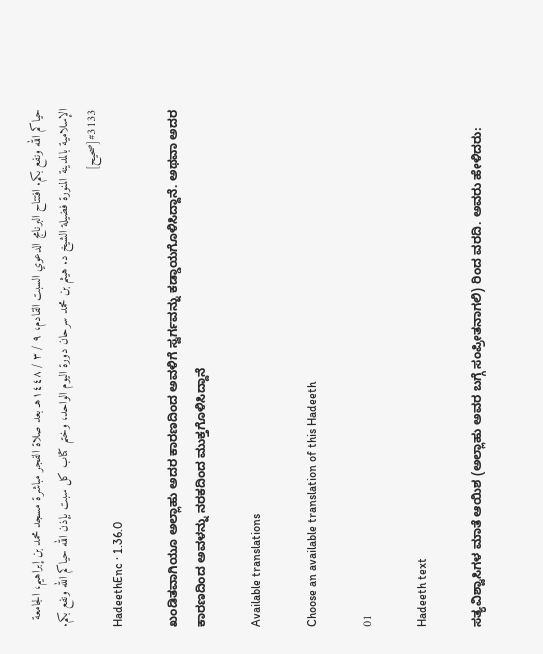حياكم الله ونفع بكم. افتتاح البرنامج الدعوي السبت القادم، ٩ / ٣ / ١٤٤٨هـ بعد صلاة الفجر مباشرة مسجد محمد بن إبراهيم، الجامعة الإسلامية بالمدينة المنورة فضيلة الشيخ د. هيثم بن محمد سرحان دورة اليوم الواحد، وختم كتاب كل سبت بإذن الله حياكم الله ونفع بكم.
#3133[صحيح]
HadeethEnc · 1.36.0

ಖಂಡಿತವಾಗಿಯೂ ಅಲ್ಲಾಹು ಅದರ ಕಾರಣದಿಂದ ಅವಳಿಗೆ ಸ್ವರ್ಗವನ್ನು ಕಡ್ಡಾಯಗೊಳಿಸಿದ್ದಾನೆ. ಅಥವಾ ಅದರ ಕಾರಣದಿಂದ ಅವಳನ್ನು ನರಕದಿಂದ ಮುಕ್ತಗೊಳಿಸಿದ್ದಾನೆ

Available translations

Choose an available translation of this Hadeeth

01

Hadeeth text

ಸತ್ಯವಿಶ್ವಾಸಿಗಳ ಮಾತೆ ಆಯಿಶ (ಅಲ್ಲಾಹು ಅವರ ಬಗ್ಗೆ ಸಂಪ್ರೀತನಾಗಲಿ) ರಿಂದ ವರದಿ. ಅವರು ಹೇಳಿದರು: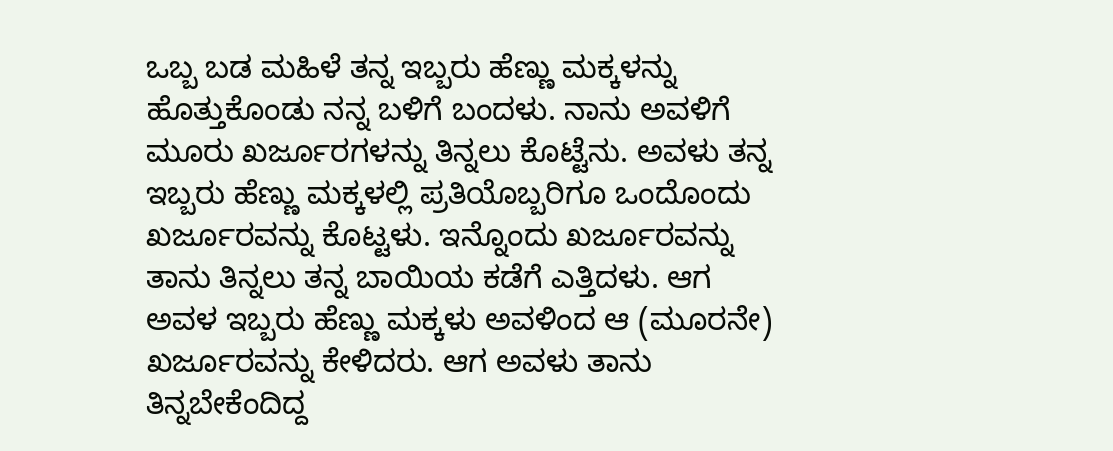ಒಬ್ಬ ಬಡ ಮಹಿಳೆ ತನ್ನ ಇಬ್ಬರು ಹೆಣ್ಣು ಮಕ್ಕಳನ್ನು ಹೊತ್ತುಕೊಂಡು ನನ್ನ ಬಳಿಗೆ ಬಂದಳು. ನಾನು ಅವಳಿಗೆ ಮೂರು ಖರ್ಜೂರಗಳನ್ನು ತಿನ್ನಲು ಕೊಟ್ಟೆನು. ಅವಳು ತನ್ನ ಇಬ್ಬರು ಹೆಣ್ಣು ಮಕ್ಕಳಲ್ಲಿ ಪ್ರತಿಯೊಬ್ಬರಿಗೂ ಒಂದೊಂದು ಖರ್ಜೂರವನ್ನು ಕೊಟ್ಟಳು. ಇನ್ನೊಂದು ಖರ್ಜೂರವನ್ನು ತಾನು ತಿನ್ನಲು ತನ್ನ ಬಾಯಿಯ ಕಡೆಗೆ ಎತ್ತಿದಳು. ಆಗ ಅವಳ ಇಬ್ಬರು ಹೆಣ್ಣು ಮಕ್ಕಳು ಅವಳಿಂದ ಆ (ಮೂರನೇ) ಖರ್ಜೂರವನ್ನು ಕೇಳಿದರು. ಆಗ ಅವಳು ತಾನು ತಿನ್ನಬೇಕೆಂದಿದ್ದ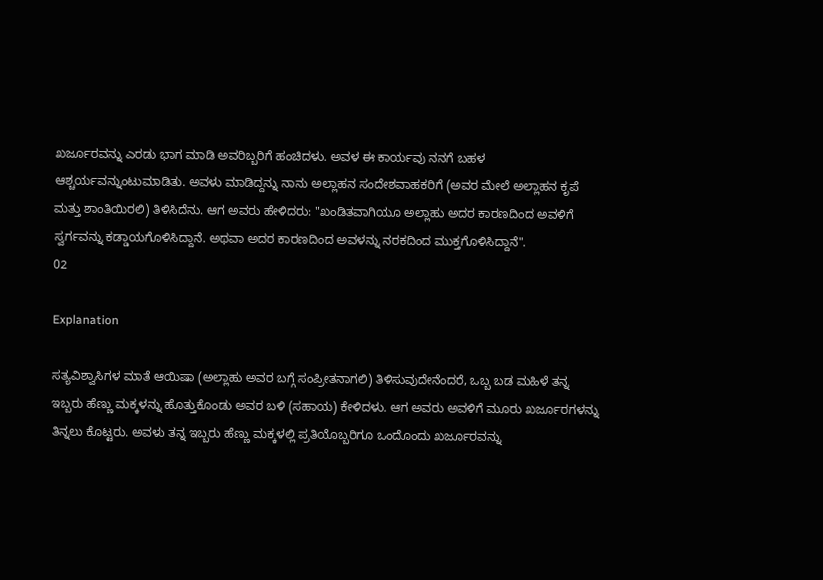ಖರ್ಜೂರವನ್ನು ಎರಡು ಭಾಗ ಮಾಡಿ ಅವರಿಬ್ಬರಿಗೆ ಹಂಚಿದಳು. ಅವಳ ಈ ಕಾರ್ಯವು ನನಗೆ ಬಹಳ ಆಶ್ಚರ್ಯವನ್ನುಂಟುಮಾಡಿತು. ಅವಳು ಮಾಡಿದ್ದನ್ನು ನಾನು ಅಲ್ಲಾಹನ ಸಂದೇಶವಾಹಕರಿಗೆ (ಅವರ ಮೇಲೆ ಅಲ್ಲಾಹನ ಕೃಪೆ ಮತ್ತು ಶಾಂತಿಯಿರಲಿ) ತಿಳಿಸಿದೆನು. ಆಗ ಅವರು ಹೇಳಿದರು: "ಖಂಡಿತವಾಗಿಯೂ ಅಲ್ಲಾಹು ಅದರ ಕಾರಣದಿಂದ ಅವಳಿಗೆ ಸ್ವರ್ಗವನ್ನು ಕಡ್ಡಾಯಗೊಳಿಸಿದ್ದಾನೆ. ಅಥವಾ ಅದರ ಕಾರಣದಿಂದ ಅವಳನ್ನು ನರಕದಿಂದ ಮುಕ್ತಗೊಳಿಸಿದ್ದಾನೆ".
02

Explanation

ಸತ್ಯವಿಶ್ವಾಸಿಗಳ ಮಾತೆ ಆಯಿಷಾ (ಅಲ್ಲಾಹು ಅವರ ಬಗ್ಗೆ ಸಂಪ್ರೀತನಾಗಲಿ) ತಿಳಿಸುವುದೇನೆಂದರೆ, ಒಬ್ಬ ಬಡ ಮಹಿಳೆ ತನ್ನ ಇಬ್ಬರು ಹೆಣ್ಣು ಮಕ್ಕಳನ್ನು ಹೊತ್ತುಕೊಂಡು ಅವರ ಬಳಿ (ಸಹಾಯ) ಕೇಳಿದಳು. ಆಗ ಅವರು ಅವಳಿಗೆ ಮೂರು ಖರ್ಜೂರಗಳನ್ನು ತಿನ್ನಲು ಕೊಟ್ಟರು. ಅವಳು ತನ್ನ ಇಬ್ಬರು ಹೆಣ್ಣು ಮಕ್ಕಳಲ್ಲಿ ಪ್ರತಿಯೊಬ್ಬರಿಗೂ ಒಂದೊಂದು ಖರ್ಜೂರವನ್ನು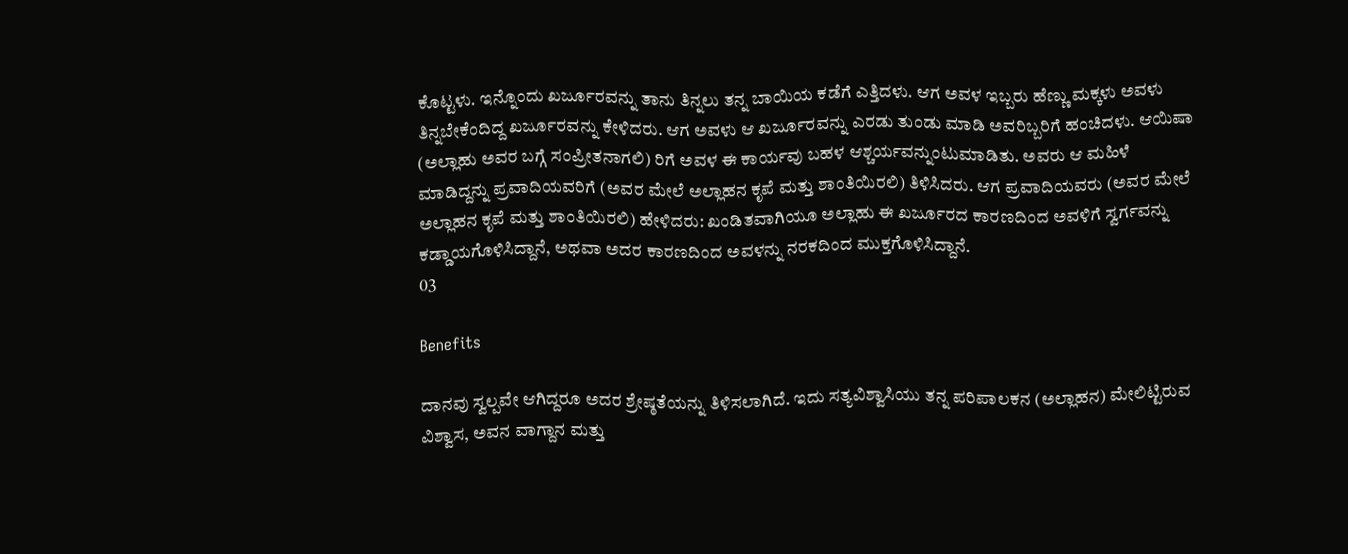ಕೊಟ್ಟಳು. ಇನ್ನೊಂದು ಖರ್ಜೂರವನ್ನು ತಾನು ತಿನ್ನಲು ತನ್ನ ಬಾಯಿಯ ಕಡೆಗೆ ಎತ್ತಿದಳು. ಆಗ ಅವಳ ಇಬ್ಬರು ಹೆಣ್ಣು ಮಕ್ಕಳು ಅವಳು ತಿನ್ನಬೇಕೆಂದಿದ್ದ ಖರ್ಜೂರವನ್ನು ಕೇಳಿದರು. ಆಗ ಅವಳು ಆ ಖರ್ಜೂರವನ್ನು ಎರಡು ತುಂಡು ಮಾಡಿ ಅವರಿಬ್ಬರಿಗೆ ಹಂಚಿದಳು. ಆಯಿಷಾ (ಅಲ್ಲಾಹು ಅವರ ಬಗ್ಗೆ ಸಂಪ್ರೀತನಾಗಲಿ) ರಿಗೆ ಅವಳ ಈ ಕಾರ್ಯವು ಬಹಳ ಆಶ್ಚರ್ಯವನ್ನುಂಟುಮಾಡಿತು. ಅವರು ಆ ಮಹಿಳೆ ಮಾಡಿದ್ದನ್ನು ಪ್ರವಾದಿಯವರಿಗೆ (ಅವರ ಮೇಲೆ ಅಲ್ಲಾಹನ ಕೃಪೆ ಮತ್ತು ಶಾಂತಿಯಿರಲಿ) ತಿಳಿಸಿದರು. ಆಗ ಪ್ರವಾದಿಯವರು (ಅವರ ಮೇಲೆ ಅಲ್ಲಾಹನ ಕೃಪೆ ಮತ್ತು ಶಾಂತಿಯಿರಲಿ) ಹೇಳಿದರು: ಖಂಡಿತವಾಗಿಯೂ ಅಲ್ಲಾಹು ಈ ಖರ್ಜೂರದ ಕಾರಣದಿಂದ ಅವಳಿಗೆ ಸ್ವರ್ಗವನ್ನು ಕಡ್ಡಾಯಗೊಳಿಸಿದ್ದಾನೆ, ಅಥವಾ ಅದರ ಕಾರಣದಿಂದ ಅವಳನ್ನು ನರಕದಿಂದ ಮುಕ್ತಗೊಳಿಸಿದ್ದಾನೆ.
03

Benefits

ದಾನವು ಸ್ವಲ್ಪವೇ ಆಗಿದ್ದರೂ ಅದರ ಶ್ರೇಷ್ಠತೆಯನ್ನು ತಿಳಿಸಲಾಗಿದೆ. ಇದು ಸತ್ಯವಿಶ್ವಾಸಿಯು ತನ್ನ ಪರಿಪಾಲಕನ (ಅಲ್ಲಾಹನ) ಮೇಲಿಟ್ಟಿರುವ ವಿಶ್ವಾಸ, ಅವನ ವಾಗ್ದಾನ ಮತ್ತು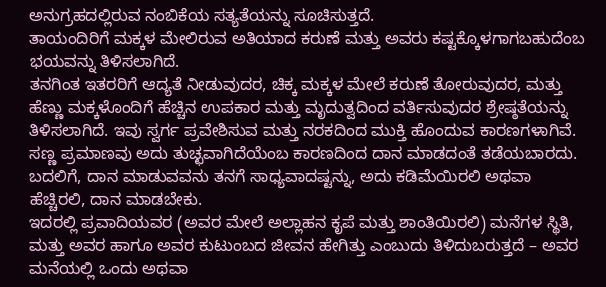ಅನುಗ್ರಹದಲ್ಲಿರುವ ನಂಬಿಕೆಯ ಸತ್ಯತೆಯನ್ನು ಸೂಚಿಸುತ್ತದೆ.
ತಾಯಂದಿರಿಗೆ ಮಕ್ಕಳ ಮೇಲಿರುವ ಅತಿಯಾದ ಕರುಣೆ ಮತ್ತು ಅವರು ಕಷ್ಟಕ್ಕೊಳಗಾಗಬಹುದೆಂಬ ಭಯವನ್ನು ತಿಳಿಸಲಾಗಿದೆ.
ತನಗಿಂತ ಇತರರಿಗೆ ಆದ್ಯತೆ ನೀಡುವುದರ, ಚಿಕ್ಕ ಮಕ್ಕಳ ಮೇಲೆ ಕರುಣೆ ತೋರುವುದರ, ಮತ್ತು ಹೆಣ್ಣು ಮಕ್ಕಳೊಂದಿಗೆ ಹೆಚ್ಚಿನ ಉಪಕಾರ ಮತ್ತು ಮೃದುತ್ವದಿಂದ ವರ್ತಿಸುವುದರ ಶ್ರೇಷ್ಠತೆಯನ್ನು ತಿಳಿಸಲಾಗಿದೆ. ಇವು ಸ್ವರ್ಗ ಪ್ರವೇಶಿಸುವ ಮತ್ತು ನರಕದಿಂದ ಮುಕ್ತಿ ಹೊಂದುವ ಕಾರಣಗಳಾಗಿವೆ.
ಸಣ್ಣ ಪ್ರಮಾಣವು ಅದು ತುಚ್ಛವಾಗಿದೆಯೆಂಬ ಕಾರಣದಿಂದ ದಾನ ಮಾಡದಂತೆ ತಡೆಯಬಾರದು. ಬದಲಿಗೆ, ದಾನ ಮಾಡುವವನು ತನಗೆ ಸಾಧ್ಯವಾದಷ್ಟನ್ನು, ಅದು ಕಡಿಮೆಯಿರಲಿ ಅಥವಾ ಹೆಚ್ಚಿರಲಿ, ದಾನ ಮಾಡಬೇಕು.
ಇದರಲ್ಲಿ ಪ್ರವಾದಿಯವರ (ಅವರ ಮೇಲೆ ಅಲ್ಲಾಹನ ಕೃಪೆ ಮತ್ತು ಶಾಂತಿಯಿರಲಿ) ಮನೆಗಳ ಸ್ಥಿತಿ, ಮತ್ತು ಅವರ ಹಾಗೂ ಅವರ ಕುಟುಂಬದ ಜೀವನ ಹೇಗಿತ್ತು ಎಂಬುದು ತಿಳಿದುಬರುತ್ತದೆ – ಅವರ ಮನೆಯಲ್ಲಿ ಒಂದು ಅಥವಾ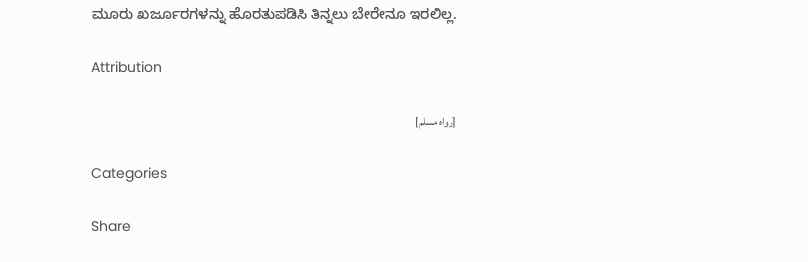ಮೂರು ಖರ್ಜೂರಗಳನ್ನು ಹೊರತುಪಡಿಸಿ ತಿನ್ನಲು ಬೇರೇನೂ ಇರಲಿಲ್ಲ.

Attribution

[رواه مسلم]

Categories

Share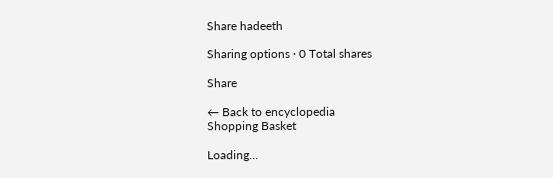Share hadeeth

Sharing options · 0 Total shares

Share

← Back to encyclopedia
Shopping Basket

Loading...